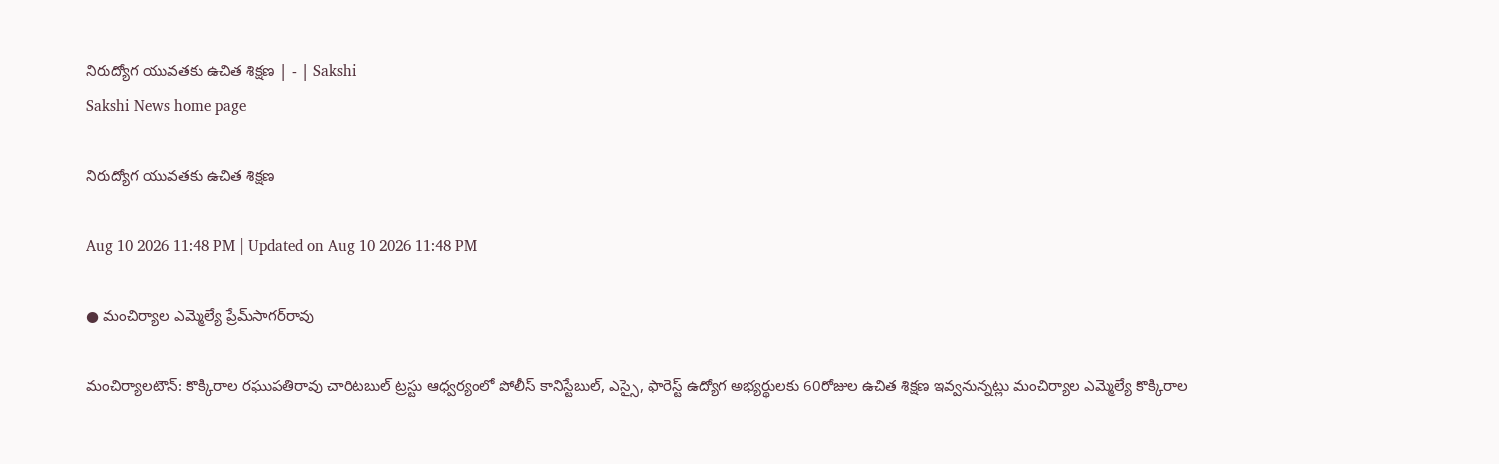నిరుద్యోగ యువతకు ఉచిత శిక్షణ | - | Sakshi
Sakshi News home page

నిరుద్యోగ యువతకు ఉచిత శిక్షణ

Aug 10 2026 11:48 PM | Updated on Aug 10 2026 11:48 PM

● మంచిర్యాల ఎమ్మెల్యే ప్రేమ్‌సాగర్‌రావు

మంచిర్యాలటౌన్‌: కొక్కిరాల రఘుపతిరావు చారిటబుల్‌ ట్రస్టు ఆధ్వర్యంలో పోలీస్‌ కానిస్టేబుల్‌, ఎస్సై, ఫారెస్ట్‌ ఉద్యోగ అభ్యర్థులకు 60రోజుల ఉచిత శిక్షణ ఇవ్వనున్నట్లు మంచిర్యాల ఎమ్మెల్యే కొక్కిరాల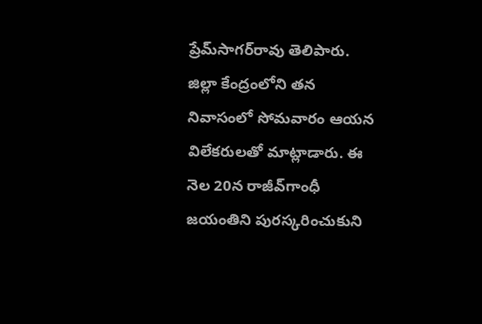ప్రేమ్‌సాగర్‌రావు తెలిపారు. జిల్లా కేంద్రంలోని తన నివాసంలో సోమవారం ఆయన విలేకరులతో మాట్లాడారు. ఈ నెల 20న రాజీవ్‌గాంధీ జయంతిని పురస్కరించుకుని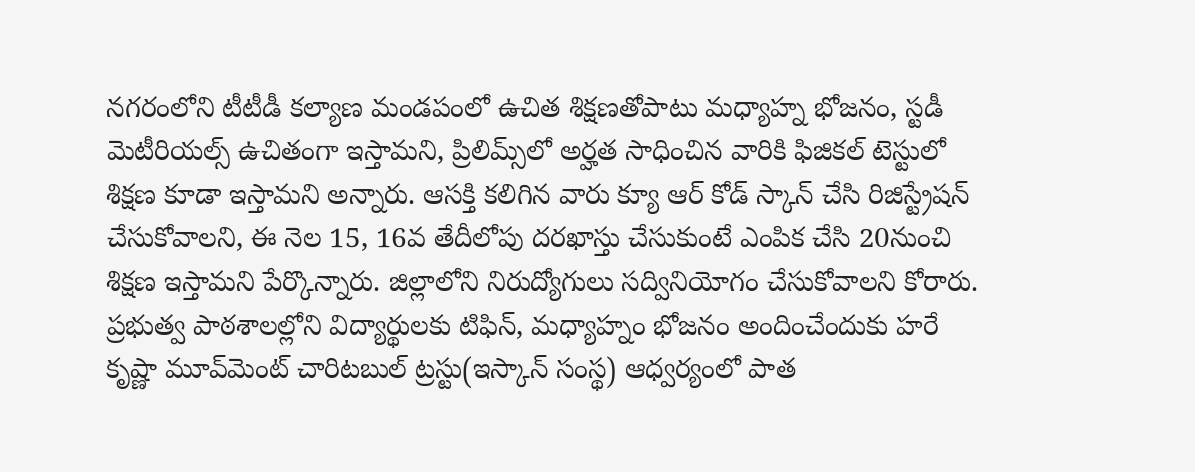నగరంలోని టీటీడీ కల్యాణ మండపంలో ఉచిత శిక్షణతోపాటు మధ్యాహ్న భోజనం, స్టడీ మెటీరియల్స్‌ ఉచితంగా ఇస్తామని, ప్రిలిమ్స్‌లో అర్హత సాధించిన వారికి ఫిజికల్‌ టెస్టులో శిక్షణ కూడా ఇస్తామని అన్నారు. ఆసక్తి కలిగిన వారు క్యూ ఆర్‌ కోడ్‌ స్కాన్‌ చేసి రిజిస్ట్రేషన్‌ చేసుకోవాలని, ఈ నెల 15, 16వ తేదీలోపు దరఖాస్తు చేసుకుంటే ఎంపిక చేసి 20నుంచి శిక్షణ ఇస్తామని పేర్కొన్నారు. జిల్లాలోని నిరుద్యోగులు సద్వినియోగం చేసుకోవాలని కోరారు. ప్రభుత్వ పాఠశాలల్లోని విద్యార్థులకు టిఫిన్‌, మధ్యాహ్నం భోజనం అందించేందుకు హరే కృష్ణా మూవ్‌మెంట్‌ చారిటబుల్‌ ట్రస్టు(ఇస్కాన్‌ సంస్థ) ఆధ్వర్యంలో పాత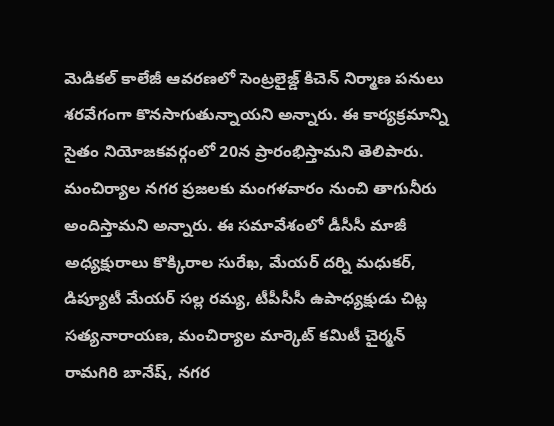మెడికల్‌ కాలేజీ ఆవరణలో సెంట్రలైజ్డ్‌ కిచెన్‌ నిర్మాణ పనులు శరవేగంగా కొనసాగుతున్నాయని అన్నారు. ఈ కార్యక్రమాన్ని సైతం నియోజకవర్గంలో 20న ప్రారంభిస్తామని తెలిపారు. మంచిర్యాల నగర ప్రజలకు మంగళవారం నుంచి తాగునీరు అందిస్తామని అన్నారు. ఈ సమావేశంలో డీసీసీ మాజీ అధ్యక్షురాలు కొక్కిరాల సురేఖ, మేయర్‌ దర్ని మధుకర్‌, డిప్యూటీ మేయర్‌ సల్ల రమ్య, టీపీసీసీ ఉపాధ్యక్షుడు చిట్ల సత్యనారాయణ, మంచిర్యాల మార్కెట్‌ కమిటీ చైర్మన్‌ రామగిరి బానేష్‌, నగర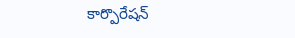కార్పొరేషన్‌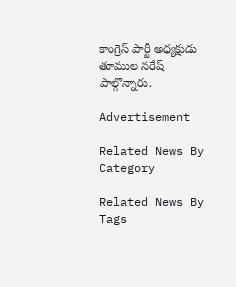కాంగ్రెస్‌ పార్టీ అధ్యక్షుడు తూముల నరేష్‌ పాల్గొన్నారు.

Advertisement

Related News By Category

Related News By Tags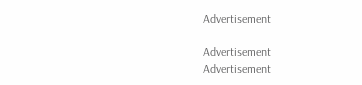Advertisement

Advertisement
Advertisement